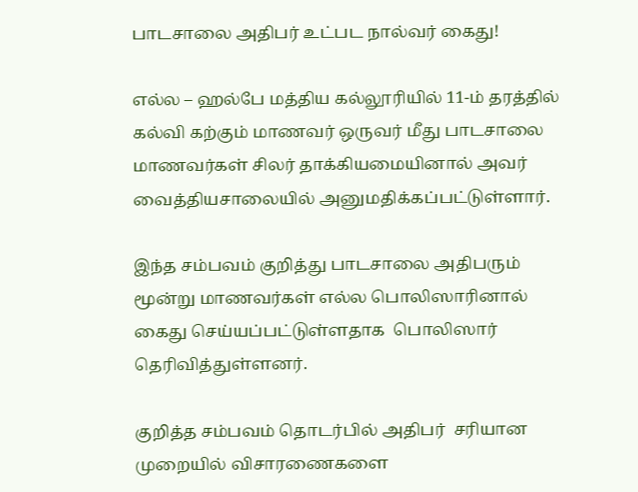பாடசாலை அதிபர் உட்பட நால்வர் கைது!

எல்ல – ஹல்பே மத்திய கல்லூரியில் 11-ம் தரத்தில் கல்வி கற்கும் மாணவர் ஒருவர் மீது பாடசாலை மாணவர்கள் சிலர் தாக்கியமையினால் அவர் வைத்தியசாலையில் அனுமதிக்கப்பட்டுள்ளார்.

இந்த சம்பவம் குறித்து பாடசாலை அதிபரும் மூன்று மாணவர்கள் எல்ல பொலிஸாரினால் கைது செய்யப்பட்டுள்ளதாக  பொலிஸார் தெரிவித்துள்ளனர்.

குறித்த சம்பவம் தொடர்பில் அதிபர்  சரியான முறையில் விசாரணைகளை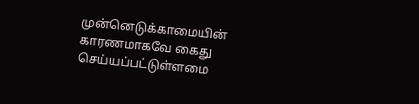முன்னெடுக்காமையின் காரணமாகவே கைது செய்யப்பட்டுள்ளமை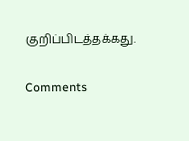குறிப்பிடத்தக்கது.

Comments